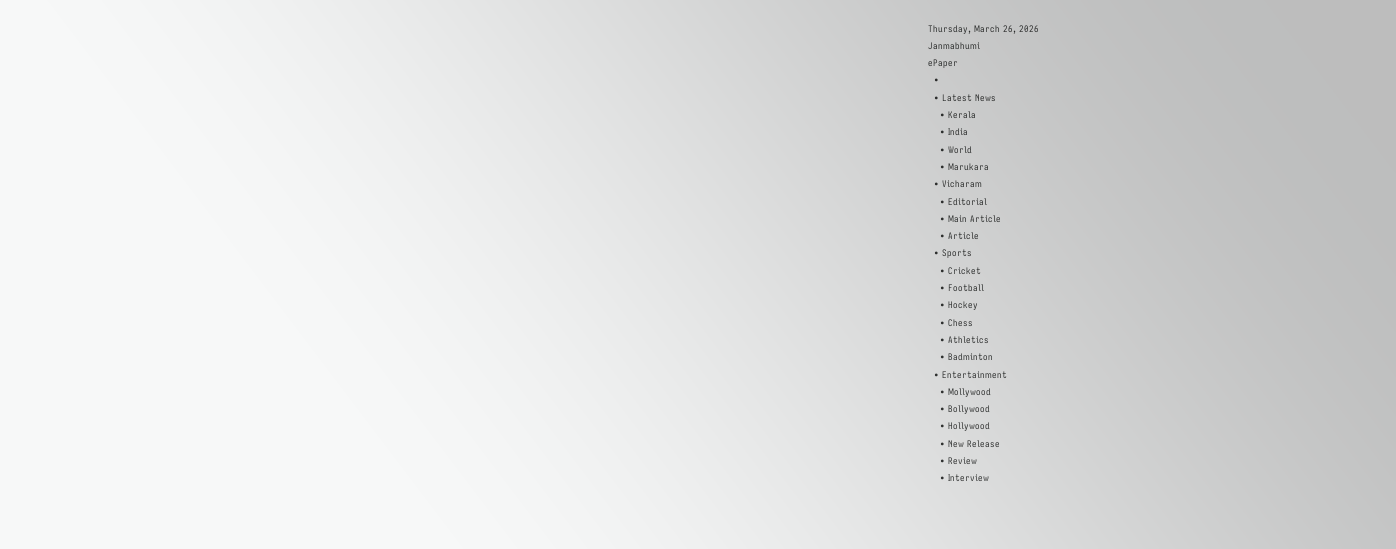Thursday, March 26, 2026
Janmabhumi
ePaper
  •
  • Latest News
    • Kerala
    • India
    • World
    • Marukara
  • Vicharam
    • Editorial
    • Main Article
    • Article
  • Sports
    • Cricket
    • Football
    • Hockey
    • Chess
    • Athletics
    • Badminton
  • Entertainment
    • Mollywood
    • Bollywood
    • Hollywood
    • New Release
    • Review
    • Interview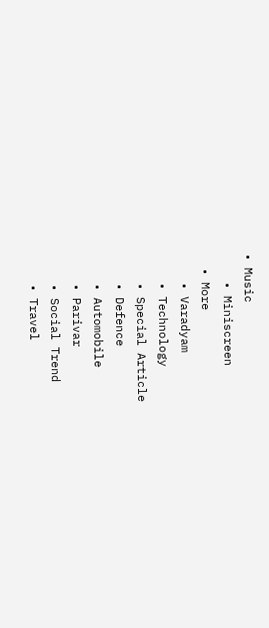• Music
    • Miniscreen
  • More
    • Varadyam
    • Technology
    • Special Article
    • Defence
    • Automobile
    • Parivar
    • Social Trend
    • Travel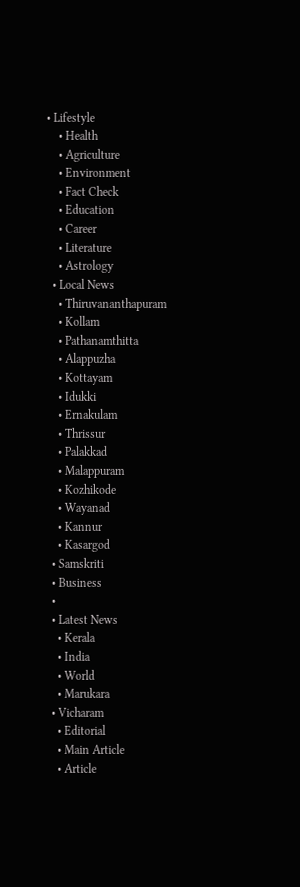• Lifestyle
    • Health
    • Agriculture
    • Environment
    • Fact Check
    • Education
    • Career
    • Literature
    • Astrology
  • Local News
    • Thiruvananthapuram
    • Kollam
    • Pathanamthitta
    • Alappuzha
    • Kottayam
    • Idukki
    • Ernakulam
    • Thrissur
    • Palakkad
    • Malappuram
    • Kozhikode
    • Wayanad
    • Kannur
    • Kasargod
  • Samskriti
  • Business
  •
  • Latest News
    • Kerala
    • India
    • World
    • Marukara
  • Vicharam
    • Editorial
    • Main Article
    • Article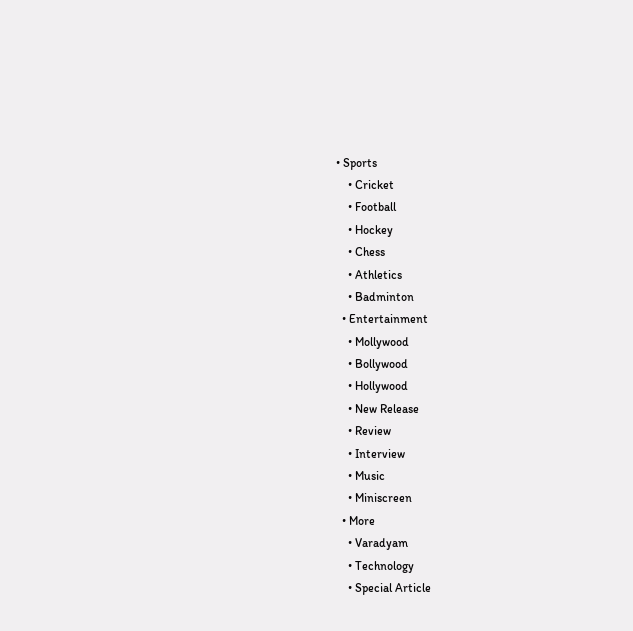• Sports
    • Cricket
    • Football
    • Hockey
    • Chess
    • Athletics
    • Badminton
  • Entertainment
    • Mollywood
    • Bollywood
    • Hollywood
    • New Release
    • Review
    • Interview
    • Music
    • Miniscreen
  • More
    • Varadyam
    • Technology
    • Special Article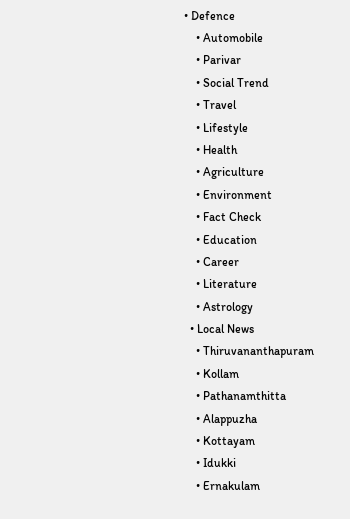• Defence
    • Automobile
    • Parivar
    • Social Trend
    • Travel
    • Lifestyle
    • Health
    • Agriculture
    • Environment
    • Fact Check
    • Education
    • Career
    • Literature
    • Astrology
  • Local News
    • Thiruvananthapuram
    • Kollam
    • Pathanamthitta
    • Alappuzha
    • Kottayam
    • Idukki
    • Ernakulam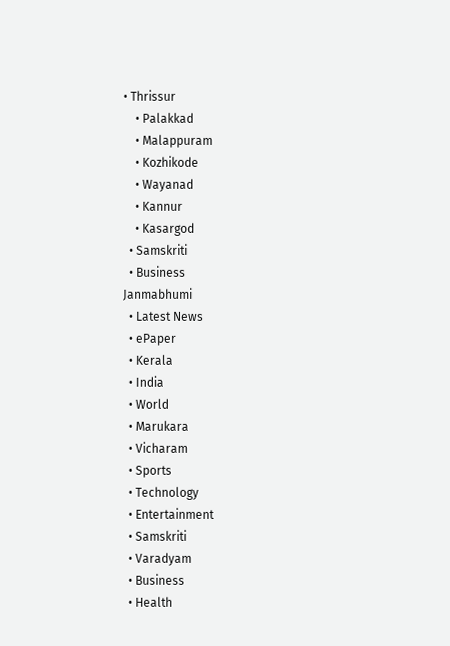• Thrissur
    • Palakkad
    • Malappuram
    • Kozhikode
    • Wayanad
    • Kannur
    • Kasargod
  • Samskriti
  • Business
Janmabhumi
  • Latest News
  • ePaper
  • Kerala
  • India
  • World
  • Marukara
  • Vicharam
  • Sports
  • Technology
  • Entertainment
  • Samskriti
  • Varadyam
  • Business
  • Health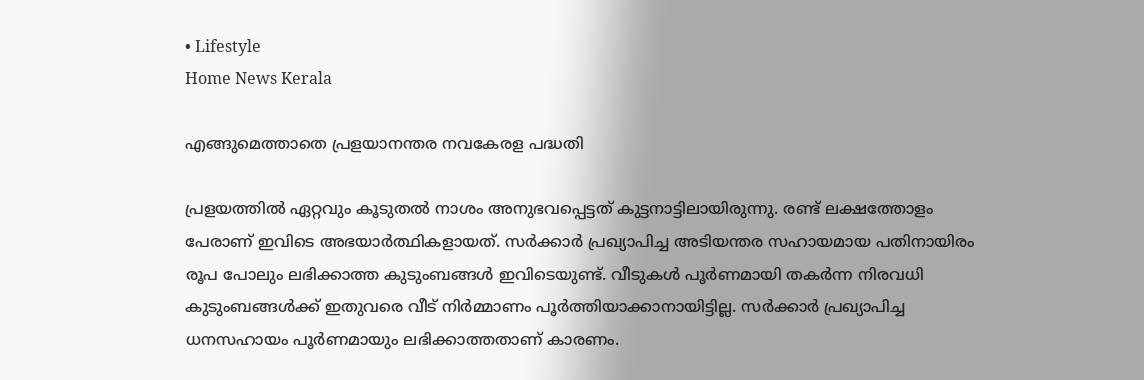• Lifestyle
Home News Kerala

എങ്ങുമെത്താതെ പ്രളയാനന്തര നവകേരള പദ്ധതി

പ്രളയത്തില്‍ ഏറ്റവും കൂടുതല്‍ നാശം അനുഭവപ്പെട്ടത് കുട്ടനാട്ടിലായിരുന്നു. രണ്ട് ലക്ഷത്തോളം പേരാണ് ഇവിടെ അഭയാര്‍ത്ഥികളായത്. സര്‍ക്കാര്‍ പ്രഖ്യാപിച്ച അടിയന്തര സഹായമായ പതിനായിരം രൂപ പോലും ലഭിക്കാത്ത കുടുംബങ്ങള്‍ ഇവിടെയുണ്ട്. വീടുകള്‍ പൂര്‍ണമായി തകര്‍ന്ന നിരവധി കുടുംബങ്ങള്‍ക്ക് ഇതുവരെ വീട് നിര്‍മ്മാണം പൂര്‍ത്തിയാക്കാനായിട്ടില്ല. സര്‍ക്കാര്‍ പ്രഖ്യാപിച്ച ധനസഹായം പൂര്‍ണമായും ലഭിക്കാത്തതാണ് കാരണം.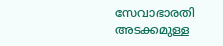സേവാഭാരതി അടക്കമുള്ള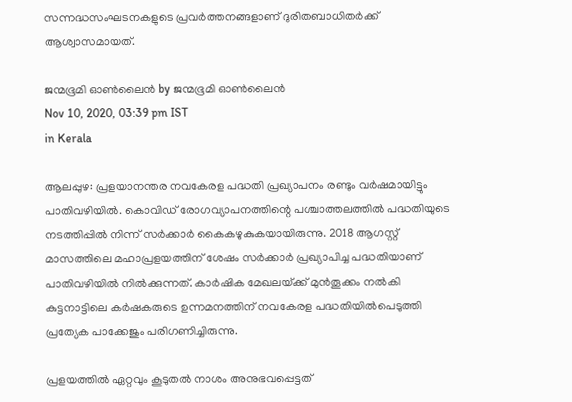സന്നദ്ധസംഘടനകളുടെ പ്രവര്‍ത്തനങ്ങളാണ് ദുരിതബാധിതര്‍ക്ക് ആശ്വാസമായത്.

ജന്മഭൂമി ഓണ്‍ലൈന്‍ by ജന്മഭൂമി ഓണ്‍ലൈന്‍
Nov 10, 2020, 03:39 pm IST
in Kerala

ആലപ്പുഴ: പ്രളയാനന്തര നവകേരള പദ്ധതി പ്രഖ്യാപനം രണ്ടും വര്‍ഷമായിട്ടും പാതിവഴിയില്‍. കൊവിഡ് രോഗവ്യാപനത്തിന്റെ പശ്ചാത്തലത്തില്‍ പദ്ധതിയുടെ നടത്തിപ്പില്‍ നിന്ന് സര്‍ക്കാര്‍ കൈകഴുകുകയായിരുന്നു. 2018 ആഗസ്റ്റ് മാസത്തിലെ മഹാപ്രളയത്തിന് ശേഷം സര്‍ക്കാര്‍ പ്രഖ്യാപിച്ച പദ്ധതിയാണ്  പാതിവഴിയില്‍ നില്‍ക്കുന്നത്. കാര്‍ഷിക മേഖലയ്‌ക്ക് മുന്‍തൂക്കം നല്‍കി കുട്ടനാട്ടിലെ കര്‍ഷകരുടെ ഉന്നമനത്തിന് നവകേരള പദ്ധതിയില്‍പെടുത്തി പ്രത്യേക പാക്കേജും പരിഗണിച്ചിരുന്നു.

പ്രളയത്തില്‍ ഏറ്റവും കൂടുതല്‍ നാശം അനുഭവപ്പെട്ടത്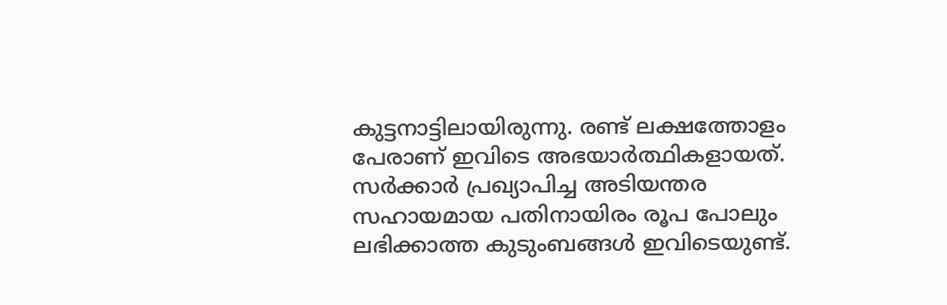കുട്ടനാട്ടിലായിരുന്നു. രണ്ട് ലക്ഷത്തോളം പേരാണ് ഇവിടെ അഭയാര്‍ത്ഥികളായത്. സര്‍ക്കാര്‍ പ്രഖ്യാപിച്ച അടിയന്തര സഹായമായ പതിനായിരം രൂപ പോലും ലഭിക്കാത്ത കുടുംബങ്ങള്‍ ഇവിടെയുണ്ട്.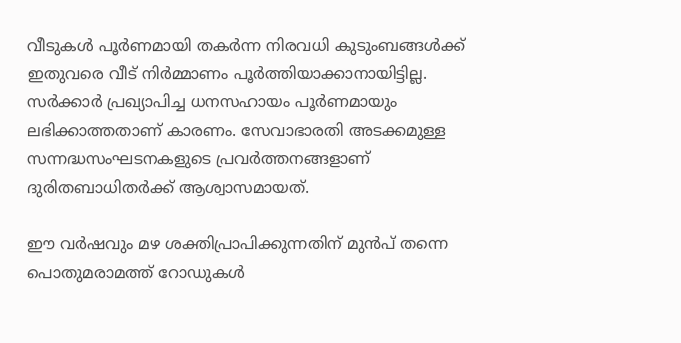വീടുകള്‍ പൂര്‍ണമായി തകര്‍ന്ന നിരവധി കുടുംബങ്ങള്‍ക്ക് ഇതുവരെ വീട് നിര്‍മ്മാണം പൂര്‍ത്തിയാക്കാനായിട്ടില്ല. സര്‍ക്കാര്‍ പ്രഖ്യാപിച്ച ധനസഹായം പൂര്‍ണമായും ലഭിക്കാത്തതാണ് കാരണം. സേവാഭാരതി അടക്കമുള്ള സന്നദ്ധസംഘടനകളുടെ പ്രവര്‍ത്തനങ്ങളാണ് ദുരിതബാധിതര്‍ക്ക് ആശ്വാസമായത്.

ഈ വര്‍ഷവും മഴ ശക്തിപ്രാപിക്കുന്നതിന് മുന്‍പ് തന്നെ പൊതുമരാമത്ത് റോഡുകള്‍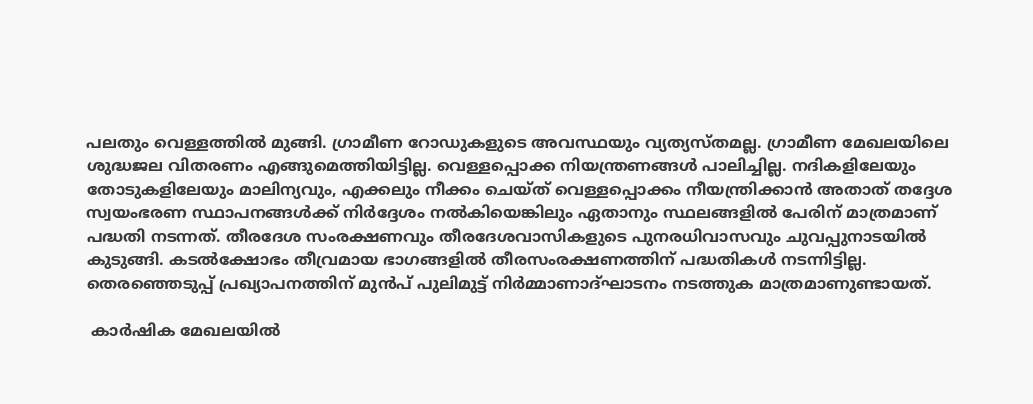പലതും വെള്ളത്തില്‍ മുങ്ങി. ഗ്രാമീണ റോഡുകളുടെ അവസ്ഥയും വ്യത്യസ്തമല്ല. ഗ്രാമീണ മേഖലയിലെ ശുദ്ധജല വിതരണം എങ്ങുമെത്തിയിട്ടില്ല. വെള്ളപ്പൊക്ക നിയന്ത്രണങ്ങള്‍ പാലിച്ചില്ല. നദികളിലേയും തോടുകളിലേയും മാലിന്യവും, എക്കലും നീക്കം ചെയ്ത് വെള്ളപ്പൊക്കം നീയന്ത്രിക്കാന്‍ അതാത് തദ്ദേശ സ്വയംഭരണ സ്ഥാപനങ്ങള്‍ക്ക് നിര്‍ദ്ദേശം നല്‍കിയെങ്കിലും ഏതാനും സ്ഥലങ്ങളില്‍ പേരിന് മാത്രമാണ് പദ്ധതി നടന്നത്. തീരദേശ സംരക്ഷണവും തീരദേശവാസികളുടെ പുനരധിവാസവും ചുവപ്പുനാടയില്‍ കുടുങ്ങി. കടല്‍ക്ഷോഭം തീവ്രമായ ഭാഗങ്ങളില്‍ തീരസംരക്ഷണത്തിന് പദ്ധതികള്‍ നടന്നിട്ടില്ല. തെരഞ്ഞെടുപ്പ് പ്രഖ്യാപനത്തിന് മുന്‍പ് പുലിമുട്ട് നിര്‍മ്മാണാദ്ഘാടനം നടത്തുക മാത്രമാണുണ്ടായത്.

 കാര്‍ഷിക മേഖലയില്‍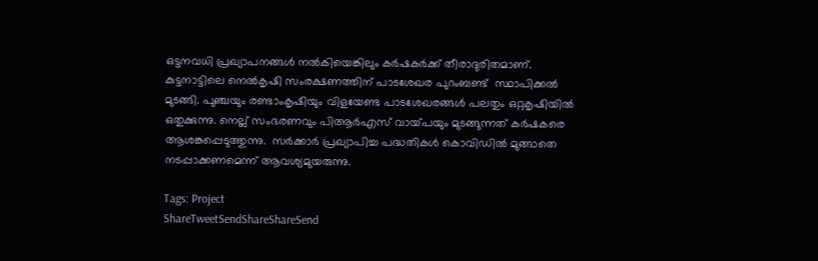ഒട്ടനവധി പ്രഖ്യാപനങ്ങള്‍ നല്‍കിയെങ്കിലും കര്‍ഷകര്‍ക്ക് തീരാദുരിതമാണ്. കുട്ടനാട്ടിലെ നെല്‍കൃഷി സംരക്ഷണത്തിന് പാടശേഖര പുറംബണ്ട്  സ്ഥാപിക്കല്‍ മുടങ്ങി. പുഞ്ചയും രണ്ടാംകൃഷിയും വിളയേണ്ട പാടശേഖരങ്ങള്‍ പലതും ഒറ്റകൃഷിയില്‍ ഒതുക്കുന്നു. നെല്ല് സംഭരണവും പിആര്‍എസ് വായ്‌പയും മുടങ്ങുന്നത് കര്‍ഷകരെ ആശങ്കപ്പെടുത്തുന്നു.  സര്‍ക്കാര്‍ പ്രഖ്യാപിച്ച പദ്ധതികള്‍ കൊവിഡില്‍ മുങ്ങാതെ നടപ്പാക്കണമെന്ന് ആവശ്യമുയരുന്നു.

Tags: Project
ShareTweetSendShareShareSend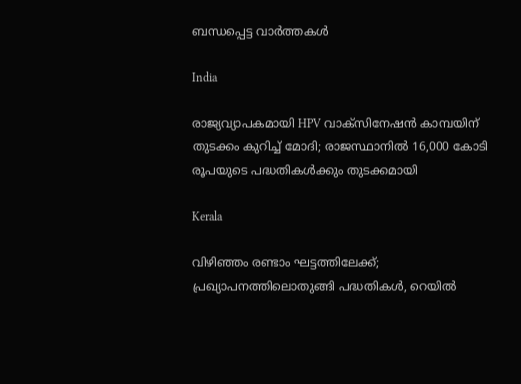ബന്ധപ്പെട്ട വാര്‍ത്തകള്‍

India

രാജ്യവ്യാപകമായി HPV വാക്സിനേഷൻ കാമ്പയിന് തുടക്കം കുറിച്ച് മോദി; രാജസ്ഥാനിൽ 16,000 കോടി രൂപയുടെ പദ്ധതികൾക്കും തുടക്കമായി

Kerala

വിഴിഞ്ഞം രണ്ടാം ഘട്ടത്തിലേക്ക്; പ്രഖ്യാപനത്തിലൊതുങ്ങി പദ്ധതികള്‍, റെയില്‍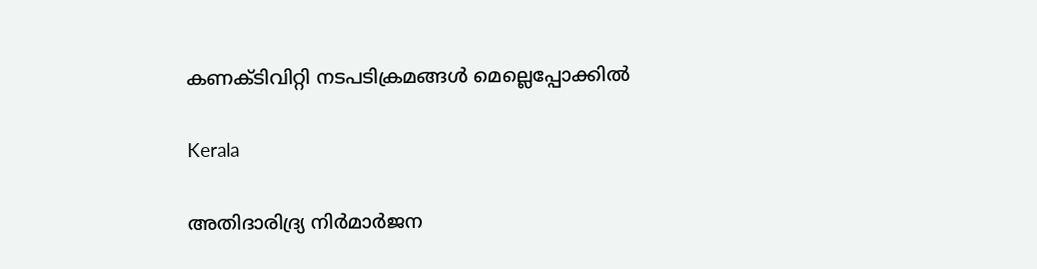കണക്ടിവിറ്റി നടപടിക്രമങ്ങൾ മെല്ലെപ്പോക്കിൽ

Kerala

അതിദാരിദ്ര്യ നിര്‍മാര്‍ജന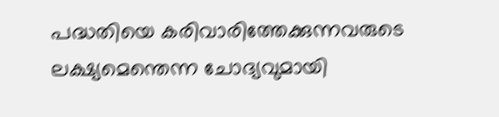പദ്ധതിയെ കരിവാരിത്തേക്കുന്നവരുടെ ലക്ഷ്യമെന്തെന്ന ചോദ്യവുമായി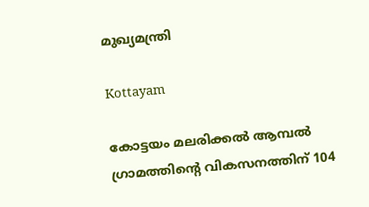മുഖ്യമന്ത്രി

Kottayam

കോട്ടയം മലരിക്കല്‍ ആമ്പല്‍ ഗ്രാമത്തിന്റെ വികസനത്തിന് 104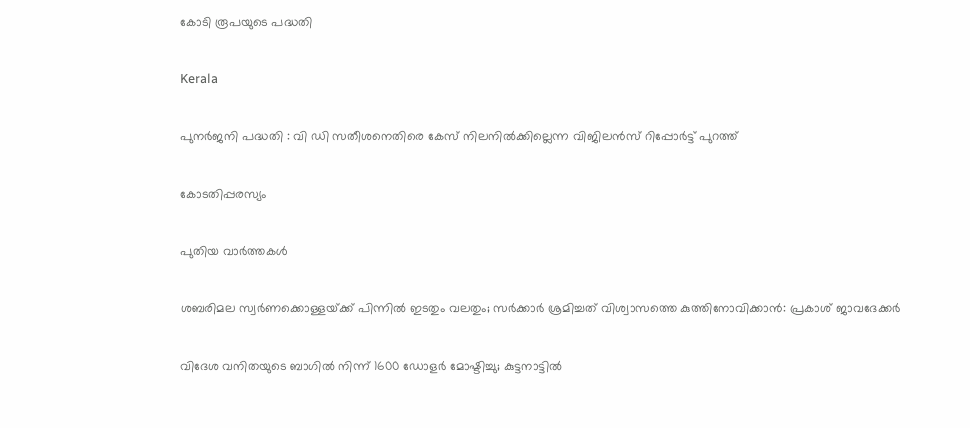കോടി രൂപയുടെ പദ്ധതി

Kerala

പുനര്‍ജനി പദ്ധതി : വി ഡി സതീശനെതിരെ കേസ് നിലനില്‍ക്കില്ലെന്ന വിജിലന്‍സ് റിപ്പോര്‍ട്ട് പുറത്ത്

കോടതിപ്പരസ്യം

പുതിയ വാര്‍ത്തകള്‍

ശബരിമല സ്വർണക്കൊള്ളയ്‌ക്ക് പിന്നിൽ ഇടതും വലതും; സര്‍ക്കാര്‍ ശ്രമിച്ചത് വിശ്വാസത്തെ കുത്തിനോവിക്കാൻ: പ്രകാശ് ജാവദേക്കര്‍

വിദേശ വനിതയുടെ ബാഗിൽ നിന്ന് 1600 ഡോളർ മോഷ്ടിച്ചു; കുട്ടനാട്ടിൽ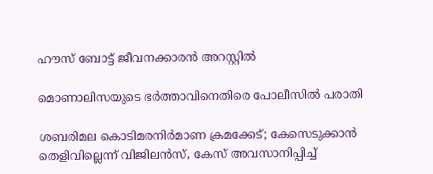ഹൗസ് ബോട്ട് ജീവനക്കാരൻ അറസ്റ്റിൽ

മൊണാലിസയുടെ ഭർത്താവിനെതിരെ പോലീസിൽ പരാതി

ശബരിമല കൊടിമരനിർമാണ ക്രമക്കേട്; കേസെടുക്കാൻ തെളിവില്ലെന്ന് വിജിലൻസ്, കേസ് അവസാനിപ്പിച്ച്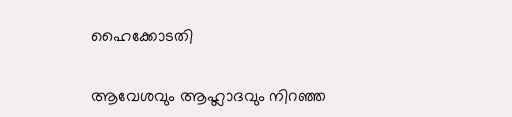ഹൈക്കോടതി

ആവേശവും ആഹ്ലാദവും നിറഞ്ഞ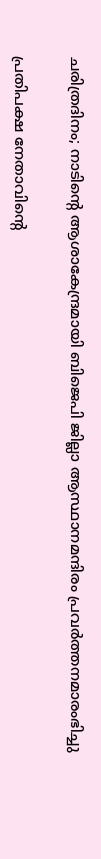ചരിത്രദിനം; നാടിന്റെ ആശാകേന്ദ്രമായി ബിജെപി ജില്ലാ ആസ്ഥാനമന്ദിരം പ്രവര്‍ത്തനമാരംഭിച്ചു

പ്രതിപക്ഷ നേതാവിന്റെ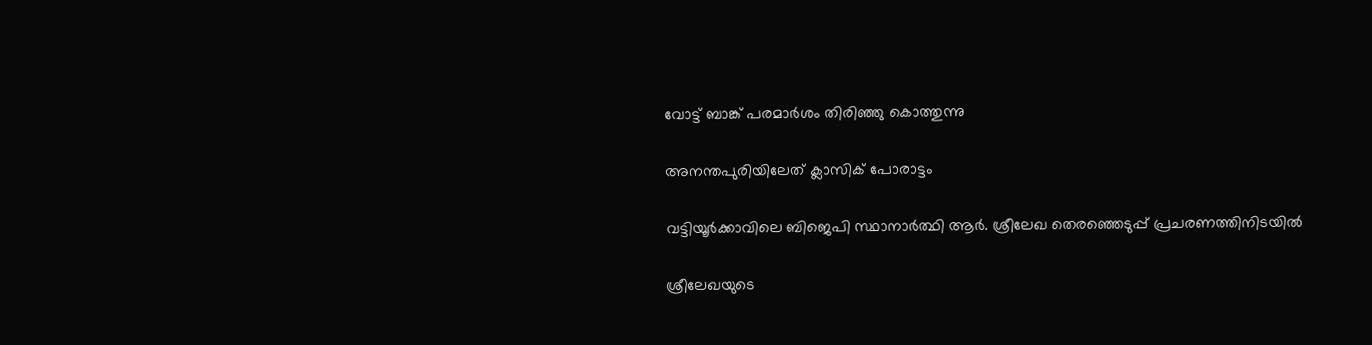വോട്ട് ബാങ്ക് പരമാര്‍ശം തിരിഞ്ഞു കൊത്തുന്നു

അനന്തപുരിയിലേത് ക്ലാസിക് പോരാട്ടം

വട്ടിയൂര്‍ക്കാവിലെ ബിജെപി സ്ഥാനാര്‍ത്ഥി ആര്‍. ശ്രീലേഖ തെരഞ്ഞെടുപ്പ് പ്രചരണത്തിനിടയില്‍

ശ്രീലേഖയുടെ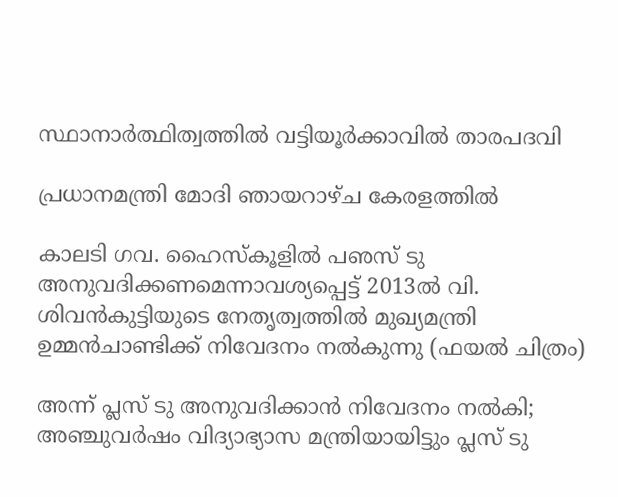സ്ഥാനാര്‍ത്ഥിത്വത്തില്‍ വട്ടിയൂര്‍ക്കാവില്‍ താരപദവി

പ്രധാനമന്ത്രി മോദി ഞായറാഴ്ച കേരളത്തില്‍

കാലടി ഗവ. ഹൈസ്‌കൂളില്‍ പഌസ് ടു അനുവദിക്കണമെന്നാവശ്യപ്പെട്ട് 2013ല്‍ വി. ശിവന്‍കുട്ടിയുടെ നേതൃത്വത്തില്‍ മുഖ്യമന്ത്രി ഉമ്മന്‍ചാണ്ടിക്ക് നിവേദനം നല്‍കുന്നു (ഫയല്‍ ചിത്രം)

അന്ന് പ്ലസ് ടു അനുവദിക്കാന്‍ നിവേദനം നല്‍കി; അഞ്ചുവര്‍ഷം വിദ്യാഭ്യാസ മന്ത്രിയായിട്ടും പ്ലസ് ടു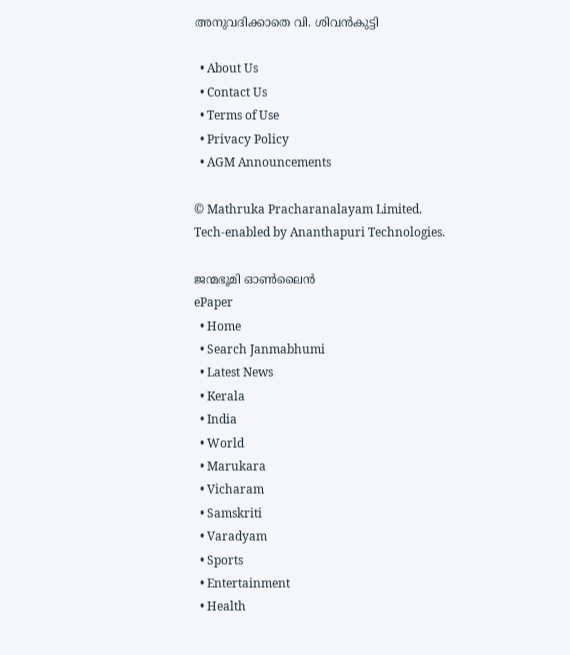അനുവദിക്കാതെ വി. ശിവന്‍കുട്ടി

  • About Us
  • Contact Us
  • Terms of Use
  • Privacy Policy
  • AGM Announcements

© Mathruka Pracharanalayam Limited.
Tech-enabled by Ananthapuri Technologies.

ജന്മഭൂമി ഓണ്‍ലൈന്‍
ePaper
  • Home
  • Search Janmabhumi
  • Latest News
  • Kerala
  • India
  • World
  • Marukara
  • Vicharam
  • Samskriti
  • Varadyam
  • Sports
  • Entertainment
  • Health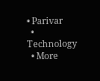• Parivar
  • Technology
  • More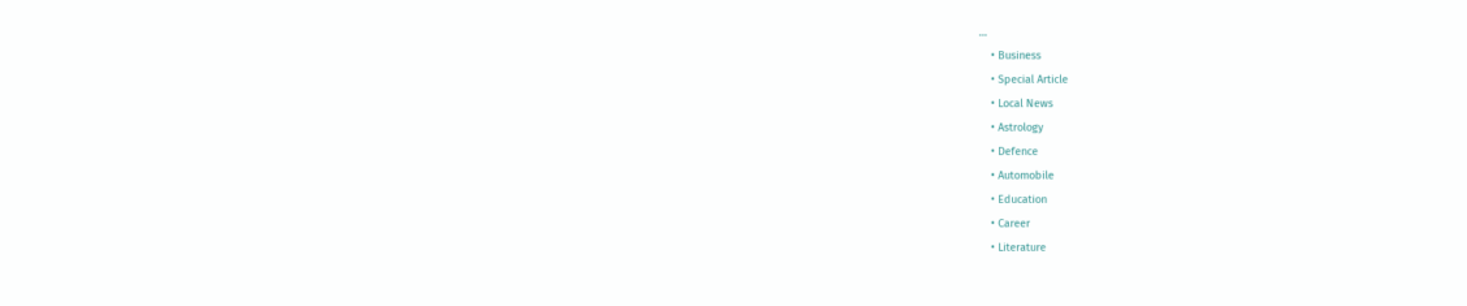…
    • Business
    • Special Article
    • Local News
    • Astrology
    • Defence
    • Automobile
    • Education
    • Career
    • Literature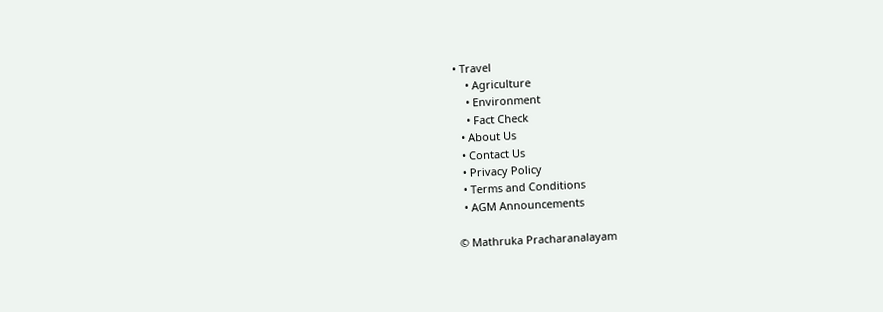• Travel
    • Agriculture
    • Environment
    • Fact Check
  • About Us
  • Contact Us
  • Privacy Policy
  • Terms and Conditions
  • AGM Announcements

© Mathruka Pracharanalayam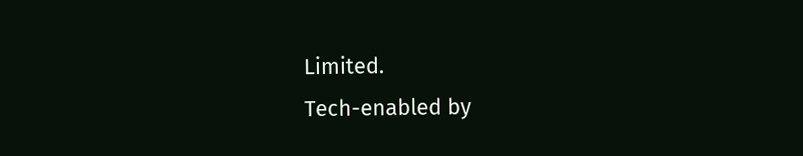Limited.
Tech-enabled by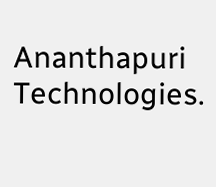Ananthapuri Technologies.